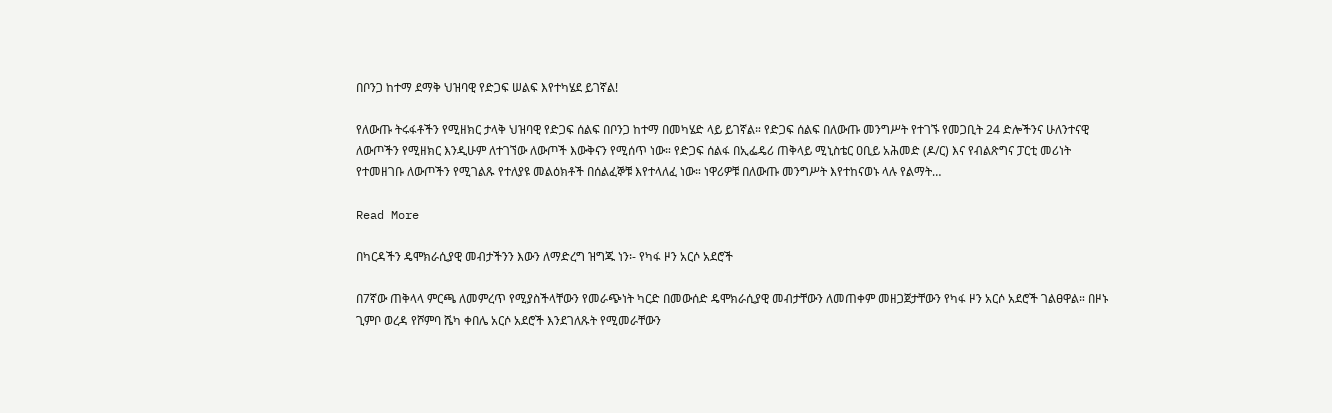በቦንጋ ከተማ ደማቅ ህዝባዊ የድጋፍ ሠልፍ እየተካሄደ ይገኛል!

የለውጡ ትሩፋቶችን የሚዘክር ታላቅ ህዝባዊ የድጋፍ ሰልፍ በቦንጋ ከተማ በመካሄድ ላይ ይገኛል። የድጋፍ ሰልፍ በለውጡ መንግሥት የተገኙ የመጋቢት 24 ድሎችንና ሁለንተናዊ ለውጦችን የሚዘክር እንዲሁም ለተገኘው ለውጦች እውቅናን የሚሰጥ ነው። የድጋፍ ሰልፋ በኢፌዴሪ ጠቅላይ ሚኒስቴር ዐቢይ አሕመድ (ዶ/ር) እና የብልጽግና ፓርቲ መሪነት የተመዘገቡ ለውጦችን የሚገልጹ የተለያዩ መልዕክቶች በሰልፈኞቹ እየተላለፈ ነው። ነዋሪዎቹ በለውጡ መንግሥት እየተከናወኑ ላሉ የልማት…

Read More

በካርዳችን ዴሞክራሲያዊ መብታችንን እውን ለማድረግ ዝግጁ ነን፡- የካፋ ዞን አርሶ አደሮች

በ7ኛው ጠቅላላ ምርጫ ለመምረጥ የሚያስችላቸውን የመራጭነት ካርድ በመውሰድ ዴሞክራሲያዊ መብታቸውን ለመጠቀም መዘጋጀታቸውን የካፋ ዞን አርሶ አደሮች ገልፀዋል። በዞኑ ጊምቦ ወረዳ የሾምባ ሼካ ቀበሌ አርሶ አደሮች እንደገለጹት የሚመራቸውን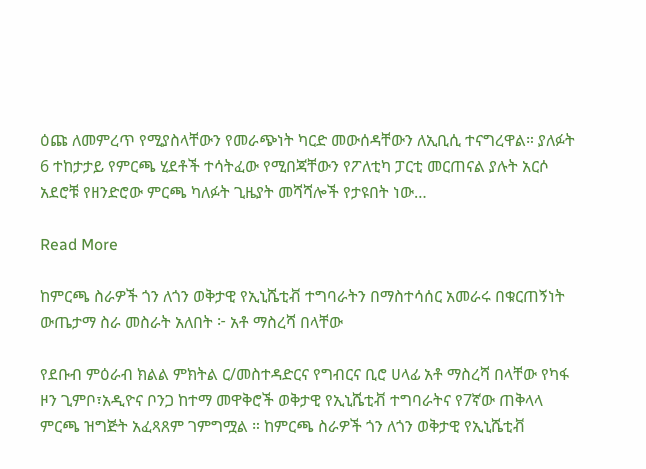ዕጩ ለመምረጥ የሚያስላቸውን የመራጭነት ካርድ መውሰዳቸውን ለኢቢሲ ተናግረዋል። ያለፉት 6 ተከታታይ የምርጫ ሂደቶች ተሳትፈው የሚበጃቸውን የፖለቲካ ፓርቲ መርጠናል ያሉት አርሶ አደሮቹ የዘንድሮው ምርጫ ካለፉት ጊዜያት መሻሻሎች የታዩበት ነው…

Read More

ከምርጫ ስራዎች ጎን ለጎን ወቅታዊ የኢኒሼቲቭ ተግባራትን በማስተሳሰር አመራሩ በቁርጠኝነት ውጤታማ ስራ መስራት አለበት ፦ አቶ ማስረሻ በላቸው

የደቡብ ምዕራብ ክልል ምክትል ር/መስተዳድርና የግብርና ቢሮ ሀላፊ አቶ ማስረሻ በላቸው የካፋ ዞን ጊምቦ፣አዲዮና ቦንጋ ከተማ መዋቅሮች ወቅታዊ የኢኒሼቲቭ ተግባራትና የ7ኛው ጠቅላላ ምርጫ ዝግጅት አፈጻጸም ገምግሟል ። ከምርጫ ስራዎች ጎን ለጎን ወቅታዊ የኢኒሼቲቭ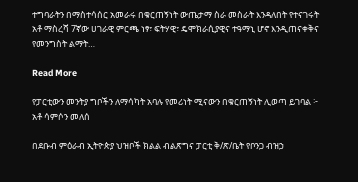ተግባራትን በማስተሳሰር አመራሩ በቁርጠኝነት ውጤታማ ስራ መስራት እንዳለበት የተናገሩት አቶ ማስረሻ 7ኛው ሀገራዊ ምርጫ ነፃ፣ ፍትሃዊ፣ ዴሞክራሲያዊና ተዓማኒ ሆኖ እንዲጠናቀቅና የመንግስት ልማት…

Read More

የፓርቲውን መንትያ ግቦችን ለማሳካት አባሉ የመሪነት ሚናውን በቁርጠኝነት ሊወጣ ይገባል ፦ አቶ ሳምሶን መለሰ

በደቡብ ምዕራብ ኢትዮጵያ ህዝቦች ክልል ብልጽግና ፓርቲ ቅ/ጽ/ቤት የቦንጋ ብዝኃ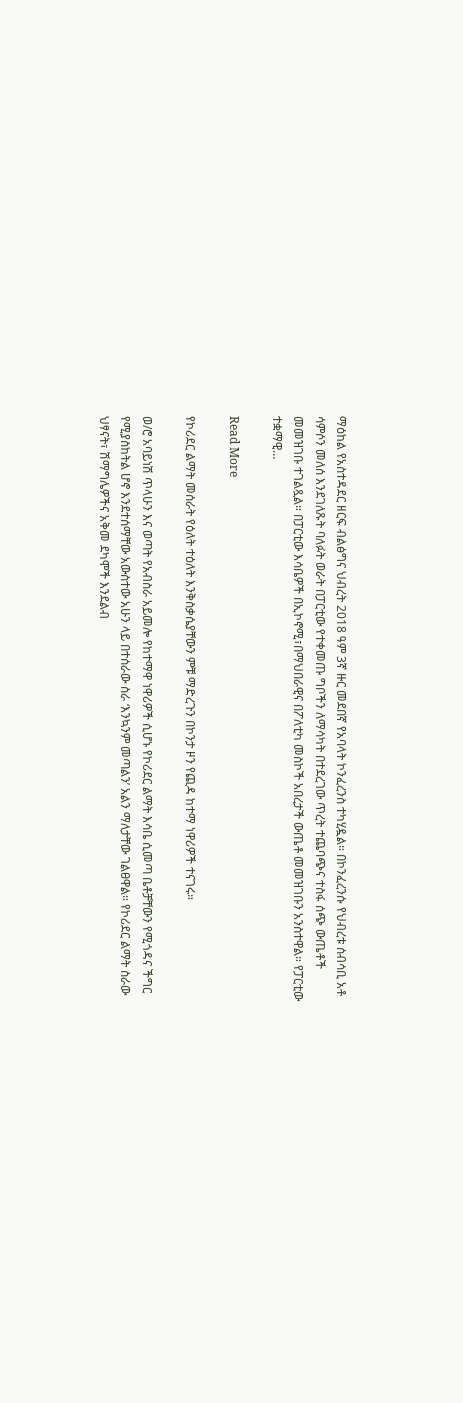ማዕከል የአስተዳደር ዘርፍ ብልፅግና ህብረት 2018 ዓም 3ኛ ዙር መደበኛ የአባላት ኮንፈረንስ ተካሂዷል። በኮንፈረንሱ የህብረቱ ሰብሳቢ አቶ ሳምሶን መለሰ እንደገለጹት ባለፉት ወራት በፓርቲው የተቀመጡ ግቦችን ለማሳካት በተደረገው ጥረት ተጨባጭና ተስፋ ሰጭ ውጤቶች መመዝገቡ ተገልጿል። በፓርቲው እሳቤዎች በኢኮኖሚ፣በማህበራዊና በፖለቲካ መስኮች አበረታች ውጤቶ መመዝገቡን አንስተዋል። የፓርቲው ተቋማዊ…

Read More

የኮሪደር ልማት መሰራት የዕለት ተዕለት እንቅስቃሴያቸውን ምቹ ማድረጉን በኮንታ ዞን የጪዳ ከተማ ነዋሪዎች ተናገሩ።

ወ/ሮ አባይነሽ ጥላሁን እና ወጣት የአብስራ አይመሎ የከተማዋ ነዋሪዎች ሲሆኑ የኮሪደር ልማት እሳቤ ሲመጣ ቤቶቻቸውን የሚጎዳና ችግር የሚያስከትል ሆኖ እንደተሰማቸው አውስተው አሁን ላይ በተሰራው ስራ ‘እንኳንም መጣልን’ አልን ማለታቸው ገልፀዋል። የኮሪደር ልማት ስራው ህፃናት፣ ሽማግሌዎችና አቅመ ደካሞች እንደልብ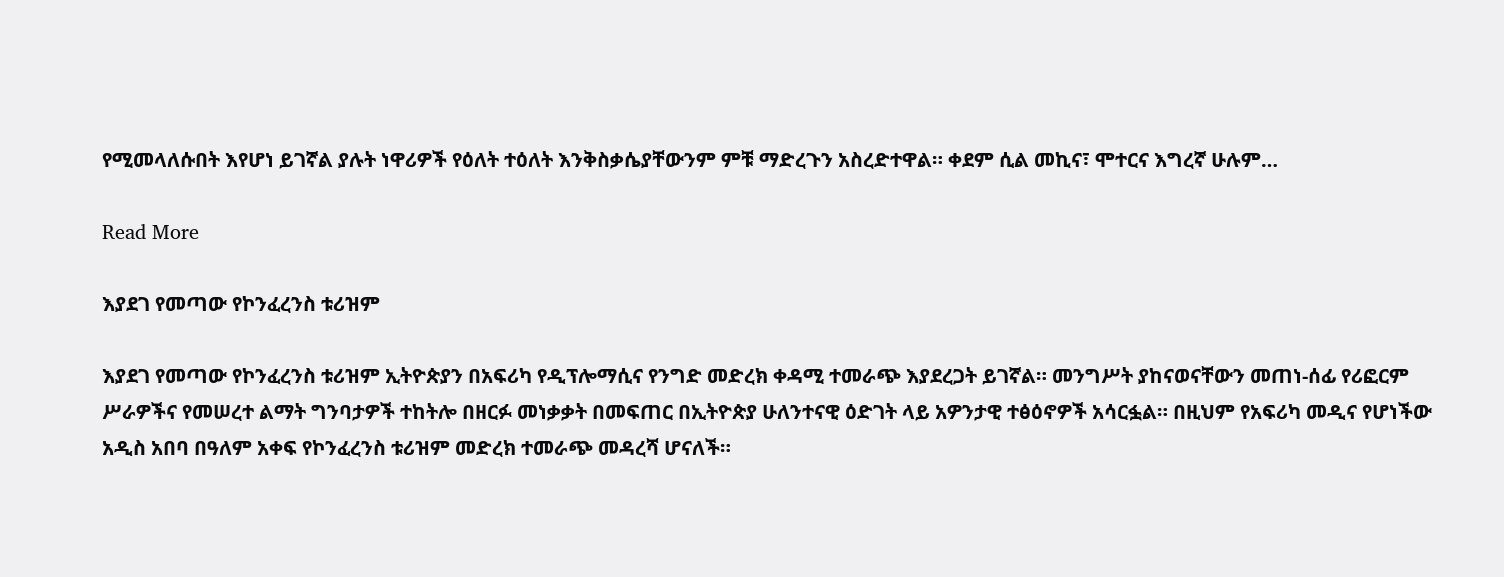የሚመላለሱበት እየሆነ ይገኛል ያሉት ነዋሪዎች የዕለት ተዕለት እንቅስቃሴያቸውንም ምቹ ማድረጉን አስረድተዋል። ቀደም ሲል መኪና፣ ሞተርና እግረኛ ሁሉም…

Read More

እያደገ የመጣው የኮንፈረንስ ቱሪዝም

እያደገ የመጣው የኮንፈረንስ ቱሪዝም ኢትዮጵያን በአፍሪካ የዲፕሎማሲና የንግድ መድረክ ቀዳሚ ተመራጭ እያደረጋት ይገኛል። መንግሥት ያከናወናቸውን መጠነ-ሰፊ የሪፎርም ሥራዎችና የመሠረተ ልማት ግንባታዎች ተከትሎ በዘርፉ መነቃቃት በመፍጠር በኢትዮጵያ ሁለንተናዊ ዕድገት ላይ አዎንታዊ ተፅዕኖዎች አሳርፏል። በዚህም የአፍሪካ መዲና የሆነችው አዲስ አበባ በዓለም አቀፍ የኮንፈረንስ ቱሪዝም መድረክ ተመራጭ መዳረሻ ሆናለች።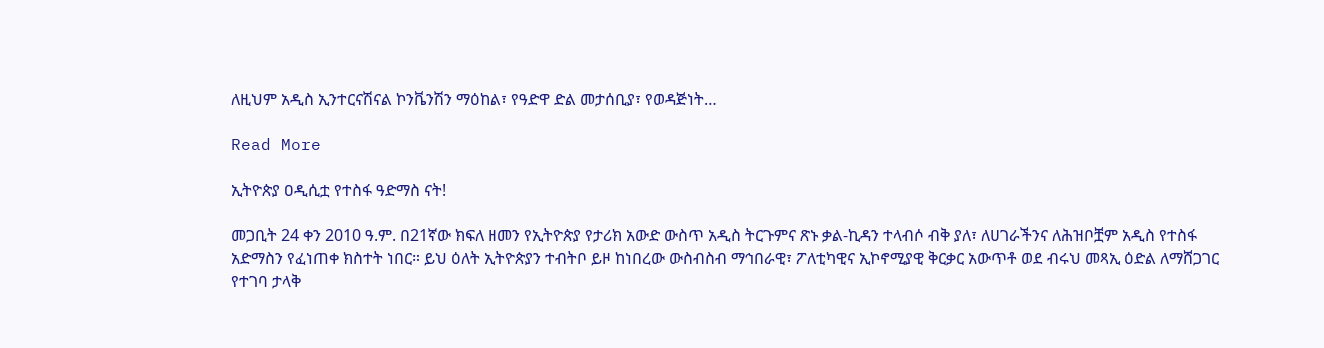ለዚህም አዲስ ኢንተርናሽናል ኮንቬንሽን ማዕከል፣ የዓድዋ ድል መታሰቢያ፣ የወዳጅነት…

Read More

ኢትዮጵያ ዐዲሲቷ የተስፋ ዓድማስ ናት!

መጋቢት 24 ቀን 2010 ዓ.ም. በ21ኛው ክፍለ ዘመን የኢትዮጵያ የታሪክ አውድ ውስጥ አዲስ ትርጉምና ጽኑ ቃል-ኪዳን ተላብሶ ብቅ ያለ፣ ለሀገራችንና ለሕዝቦቿም አዲስ የተስፋ አድማስን የፈነጠቀ ክስተት ነበር። ይህ ዕለት ኢትዮጵያን ተብትቦ ይዞ ከነበረው ውስብስብ ማኅበራዊ፣ ፖለቲካዊና ኢኮኖሚያዊ ቅርቃር አውጥቶ ወደ ብሩህ መጻኢ ዕድል ለማሸጋገር የተገባ ታላቅ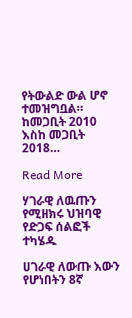የትውልድ ውል ሆኖ ተመዝግቧል። ከመጋቢት 2010 እስከ መጋቢት 2018…

Read More

ሃገራዊ ለዉጡን የሚዘክሩ ህዝባዊ የድጋፍ ሰልፎች ተካሄዱ

ሀገራዊ ለውጡ እውን የሆነበትን 8ኛ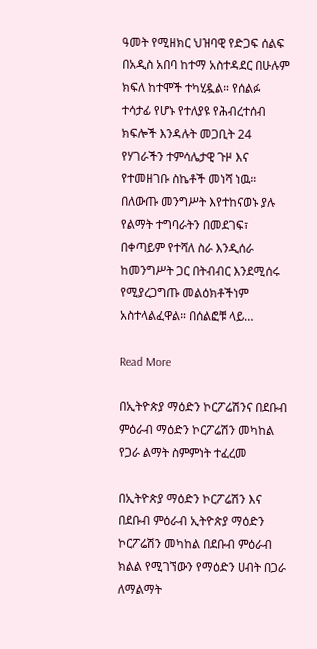ዓመት የሚዘክር ህዝባዊ የድጋፍ ሰልፍ በአዲስ አበባ ከተማ አስተዳደር በሁሉም ክፍለ ከተሞች ተካሂዷል። የሰልፉ ተሳታፊ የሆኑ የተለያዩ የሕብረተሰብ ክፍሎች እንዳሉት መጋቢት 24 የሃገራችን ተምሳሌታዊ ጉዞ እና የተመዘገቡ ስኬቶች መነሻ ነዉ። በለውጡ መንግሥት እየተከናወኑ ያሉ የልማት ተግባራትን በመደገፍ፣ በቀጣይም የተሻለ ስራ እንዲሰራ ከመንግሥት ጋር በትብብር እንደሚሰሩ የሚያረጋግጡ መልዕክቶችነም አስተላልፈዋል። በሰልፎቹ ላይ…

Read More

በኢትዮጵያ ማዕድን ኮርፖሬሽንና በደቡብ ምዕራብ ማዕድን ኮርፖሬሽን መካከል የጋራ ልማት ስምምነት ተፈረመ

በኢትዮጵያ ማዕድን ኮርፖሬሽን እና በደቡብ ምዕራብ ኢትዮጵያ ማዕድን ኮርፖሬሽን መካከል በደቡብ ምዕራብ ክልል የሚገኘውን የማዕድን ሀብት በጋራ ለማልማት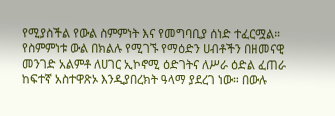የሚያስችል የውል ስምምነት እና የመግባቢያ ሰነድ ተፈርሟል። የስምምነቱ ውል በክልሉ የሚገኙ የማዕድን ሀብቶችን በዘመናዊ መንገድ አልምቶ ለሀገር ኢኮኖሚ ዕድገትና ለሥራ ዕድል ፈጠራ ከፍተኛ አስተዋጽኦ እንዲያበረክት ዓላማ ያደረገ ነው። በውሉ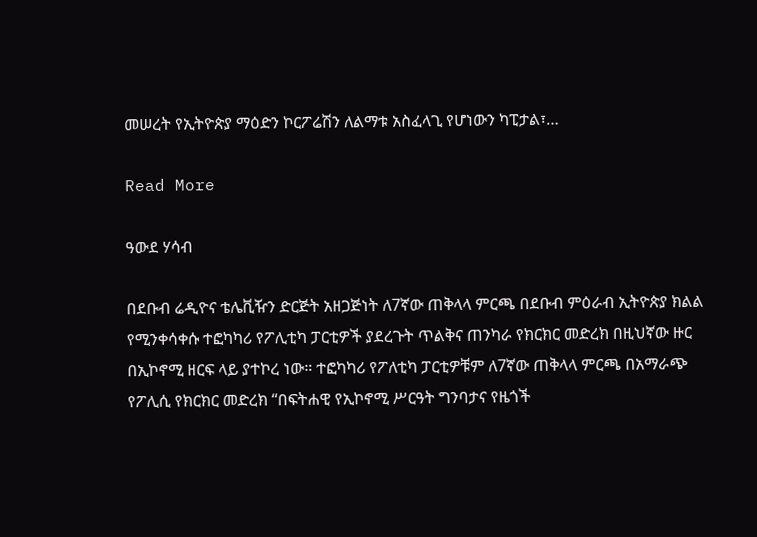መሠረት የኢትዮጵያ ማዕድን ኮርፖሬሽን ለልማቱ አስፈላጊ የሆነውን ካፒታል፣…

Read More

ዓውደ ሃሳብ

በደቡብ ሬዲዮና ቴሌቪዥን ድርጅት አዘጋጅነት ለ7ኛው ጠቅላላ ምርጫ በደቡብ ምዕራብ ኢትዮጵያ ክልል የሚንቀሳቀሱ ተፎካካሪ የፖሊቲካ ፓርቲዎች ያደረጉት ጥልቅና ጠንካራ የክርክር መድረክ በዚህኛው ዙር በኢኮኖሚ ዘርፍ ላይ ያተኮረ ነው። ተፎካካሪ የፖለቲካ ፓርቲዎቹም ለ7ኛው ጠቅላላ ምርጫ በአማራጭ የፖሊሲ የክርክር መድረክ “በፍትሐዊ የኢኮኖሚ ሥርዓት ግንባታና የዜጎች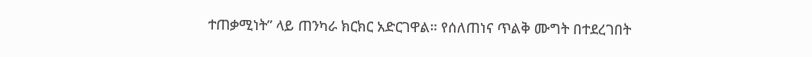ተጠቃሚነት” ላይ ጠንካራ ክርክር አድርገዋል። የሰለጠነና ጥልቅ ሙግት በተደረገበት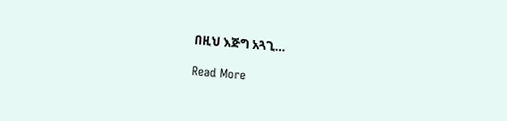በዚህ እጅግ አጓጊ…

Read More